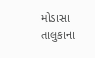મોડાસા તાલુકાના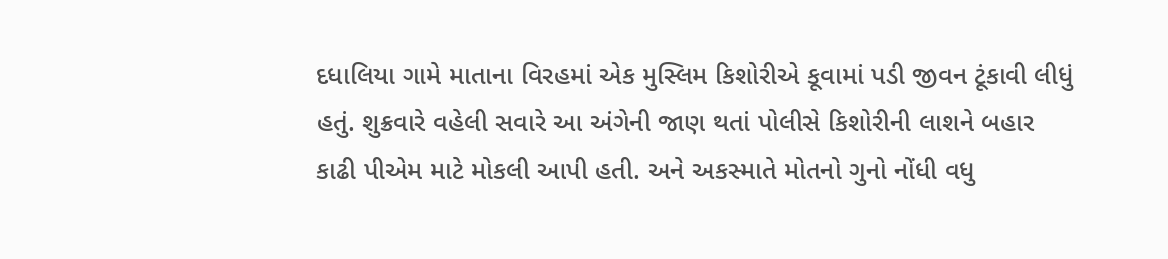દધાલિયા ગામે માતાના વિરહમાં એક મુસ્લિમ કિશોરીએ કૂવામાં પડી જીવન ટૂંકાવી લીધું હતું. શુક્રવારે વહેલી સવારે આ અંગેની જાણ થતાં પોલીસે કિશોરીની લાશને બહાર કાઢી પીએમ માટે મોકલી આપી હતી. અને અકસ્માતે મોતનો ગુનો નોંધી વધુ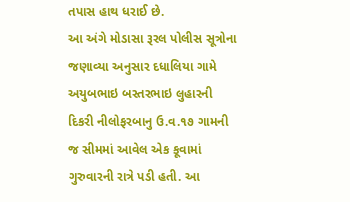તપાસ હાથ ધરાઈ છે.
આ અંગે મોડાસા રૂરલ પોલીસ સૂત્રોના જણાવ્યા અનુસાર દધાલિયા ગામે અયુબભાઇ બસ્તરભાઇ લુહારની દિકરી નીલોફરબાનુ ઉ.વ.૧૭ ગામની જ સીમમાં આવેલ એક કૂવામાં ગુરુવારની રાત્રે પડી હતી. આ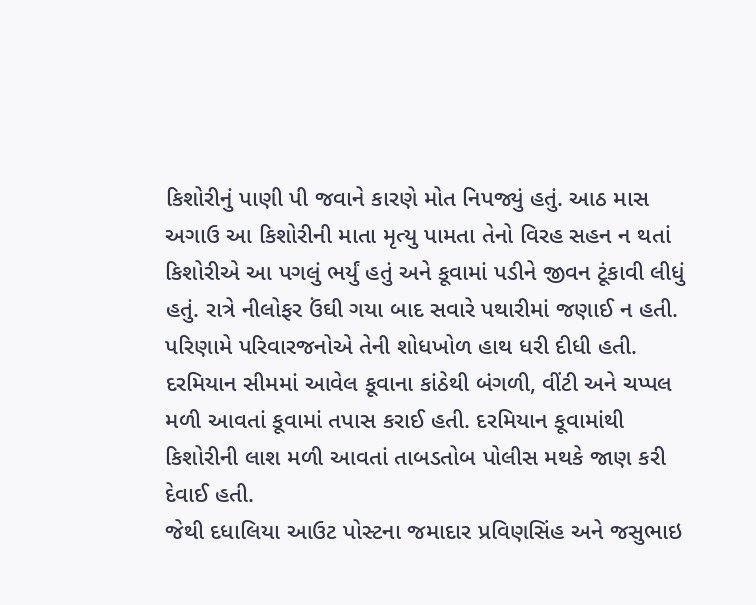કિશોરીનું પાણી પી જવાને કારણે મોત નિપજ્યું હતું. આઠ માસ અગાઉ આ કિશોરીની માતા મૃત્યુ પામતા તેનો વિરહ સહન ન થતાં કિશોરીએ આ પગલું ભર્યું હતું અને કૂવામાં પડીને જીવન ટૂંકાવી લીધું હતું. રાત્રે નીલોફર ઉંઘી ગયા બાદ સવારે પથારીમાં જણાઈ ન હતી.
પરિણામે પરિવારજનોએ તેની શોધખોળ હાથ ધરી દીધી હતી. દરમિયાન સીમમાં આવેલ કૂવાના કાંઠેથી બંગળી, વીંટી અને ચપ્પલ મળી આવતાં કૂવામાં તપાસ કરાઈ હતી. દરમિયાન કૂવામાંથી કિશોરીની લાશ મળી આવતાં તાબડતોબ પોલીસ મથકે જાણ કરી દેવાઈ હતી.
જેથી દધાલિયા આઉટ પોસ્ટના જમાદાર પ્રવિણસિંહ અને જસુભાઇ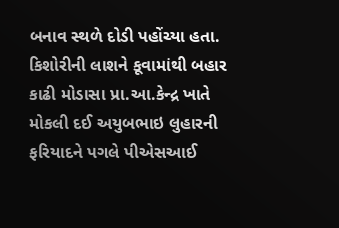બનાવ સ્થળે દોડી પહોંચ્યા હતા. કિશોરીની લાશને કૂવામાંથી બહાર કાઢી મોડાસા પ્રા.આ.કેન્દ્ર ખાતે મોકલી દઈ અયુબભાઇ લુહારની ફરિયાદને પગલે પીએસઆઈ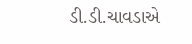ડી.ડી.ચાવડાએ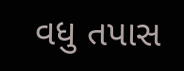વધુ તપાસ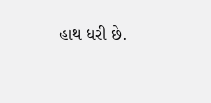હાથ ધરી છે.